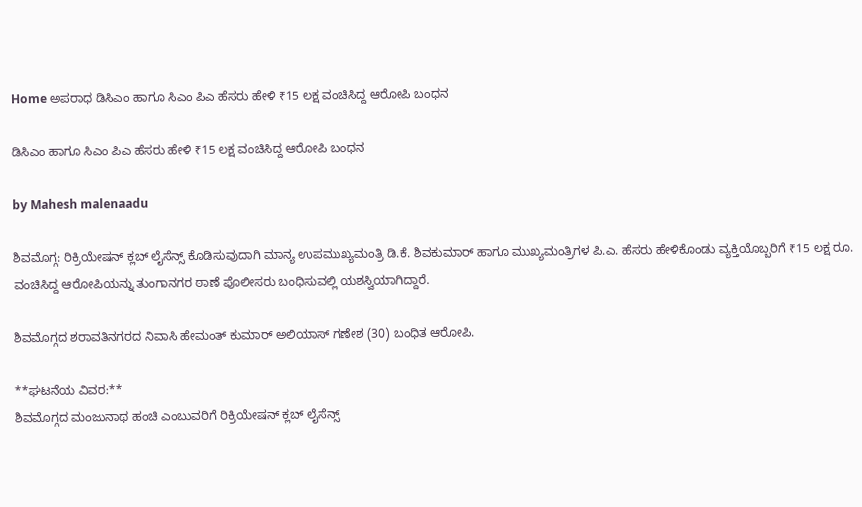Home ಅಪರಾಧ ಡಿಸಿಎಂ ಹಾಗೂ ಸಿಎಂ ಪಿಎ ಹೆಸರು ಹೇಳಿ ₹15 ಲಕ್ಷ ವಂಚಿಸಿದ್ದ ಆರೋಪಿ ಬಂಧನ

ಡಿಸಿಎಂ ಹಾಗೂ ಸಿಎಂ ಪಿಎ ಹೆಸರು ಹೇಳಿ ₹15 ಲಕ್ಷ ವಂಚಿಸಿದ್ದ ಆರೋಪಿ ಬಂಧನ

by Mahesh malenaadu

ಶಿವಮೊಗ್ಗ: ರಿಕ್ರಿಯೇಷನ್ ಕ್ಲಬ್ ಲೈಸೆನ್ಸ್ ಕೊಡಿಸುವುದಾಗಿ ಮಾನ್ಯ ಉಪಮುಖ್ಯಮಂತ್ರಿ ಡಿ.ಕೆ. ಶಿವಕುಮಾರ್ ಹಾಗೂ ಮುಖ್ಯಮಂತ್ರಿಗಳ ಪಿ.ಎ. ಹೆಸರು ಹೇಳಿಕೊಂಡು ವ್ಯಕ್ತಿಯೊಬ್ಬರಿಗೆ ₹15 ಲಕ್ಷ ರೂ. ವಂಚಿಸಿದ್ದ ಆರೋಪಿಯನ್ನು ತುಂಗಾನಗರ ಠಾಣೆ ಪೊಲೀಸರು ಬಂಧಿಸುವಲ್ಲಿ ಯಶಸ್ವಿಯಾಗಿದ್ದಾರೆ.

ಶಿವಮೊಗ್ಗದ ಶರಾವತಿನಗರದ ನಿವಾಸಿ ಹೇಮಂತ್ ಕುಮಾರ್ ಅಲಿಯಾಸ್ ಗಣೇಶ (30) ಬಂಧಿತ ಆರೋಪಿ.

**ಘಟನೆಯ ವಿವರ:**
ಶಿವಮೊಗ್ಗದ ಮಂಜುನಾಥ ಹಂಚಿ ಎಂಬುವರಿಗೆ ರಿಕ್ರಿಯೇಷನ್ ಕ್ಲಬ್ ಲೈಸೆನ್ಸ್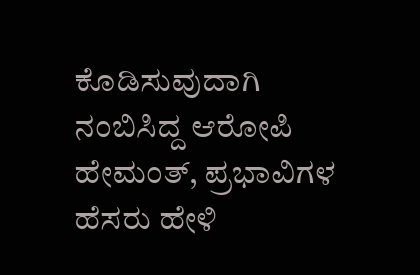ಕೊಡಿಸುವುದಾಗಿ ನಂಬಿಸಿದ್ದ ಆರೋಪಿ ಹೇಮಂತ್, ಪ್ರಭಾವಿಗಳ ಹೆಸರು ಹೇಳಿ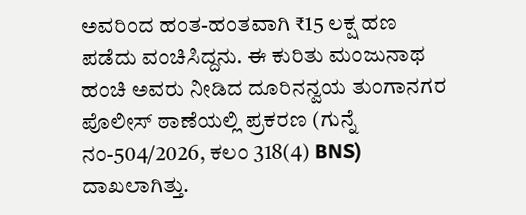ಅವರಿಂದ ಹಂತ-ಹಂತವಾಗಿ ₹15 ಲಕ್ಷ ಹಣ ಪಡೆದು ವಂಚಿಸಿದ್ದನು. ಈ ಕುರಿತು ಮಂಜುನಾಥ ಹಂಚಿ ಅವರು ನೀಡಿದ ದೂರಿನನ್ವಯ ತುಂಗಾನಗರ ಪೊಲೀಸ್ ಠಾಣೆಯಲ್ಲಿ ಪ್ರಕರಣ (ಗುನ್ನೆ ನಂ-504/2026, ಕಲಂ 318(4) BNS) ದಾಖಲಾಗಿತ್ತು.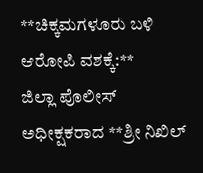**ಚಿಕ್ಕಮಗಳೂರು ಬಳಿ ಆರೋಪಿ ವಶಕ್ಕೆ:**
ಜಿಲ್ಲಾ ಪೊಲೀಸ್ ಅಧೀಕ್ಷಕರಾದ **ಶ್ರೀ ನಿಖಿಲ್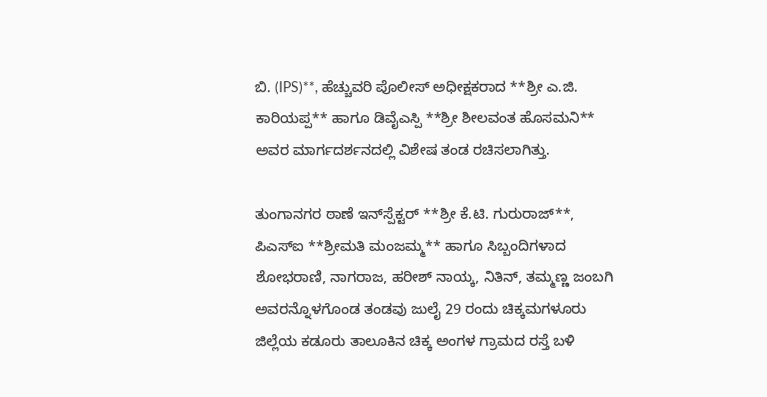ಬಿ. (IPS)**, ಹೆಚ್ಚುವರಿ ಪೊಲೀಸ್ ಅಧೀಕ್ಷಕರಾದ **ಶ್ರೀ ಎ.ಜಿ. ಕಾರಿಯಪ್ಪ** ಹಾಗೂ ಡಿವೈಎಸ್ಪಿ **ಶ್ರೀ ಶೀಲವಂತ ಹೊಸಮನಿ** ಅವರ ಮಾರ್ಗದರ್ಶನದಲ್ಲಿ ವಿಶೇಷ ತಂಡ ರಚಿಸಲಾಗಿತ್ತು.

ತುಂಗಾನಗರ ಠಾಣೆ ಇನ್‌ಸ್ಪೆಕ್ಟರ್ **ಶ್ರೀ ಕೆ.ಟಿ. ಗುರುರಾಜ್**, ಪಿಎಸ್ಐ **ಶ್ರೀಮತಿ ಮಂಜಮ್ಮ** ಹಾಗೂ ಸಿಬ್ಬಂದಿಗಳಾದ ಶೋಭರಾಣಿ, ನಾಗರಾಜ, ಹರೀಶ್ ನಾಯ್ಕ, ನಿತಿನ್, ತಮ್ಮಣ್ಣ ಜಂಬಗಿ ಅವರನ್ನೊಳಗೊಂಡ ತಂಡವು ಜುಲೈ 29 ರಂದು ಚಿಕ್ಕಮಗಳೂರು ಜಿಲ್ಲೆಯ ಕಡೂರು ತಾಲೂಕಿನ ಚಿಕ್ಕ ಅಂಗಳ ಗ್ರಾಮದ ರಸ್ತೆ ಬಳಿ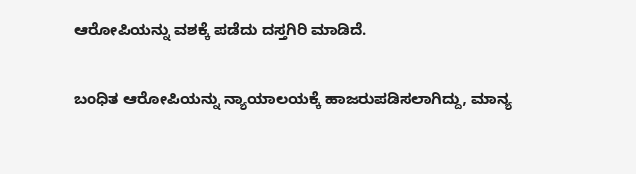ಆರೋಪಿಯನ್ನು ವಶಕ್ಕೆ ಪಡೆದು ದಸ್ತಗಿರಿ ಮಾಡಿದೆ.

ಬಂಧಿತ ಆರೋಪಿಯನ್ನು ನ್ಯಾಯಾಲಯಕ್ಕೆ ಹಾಜರುಪಡಿಸಲಾಗಿದ್ದು, ಮಾನ್ಯ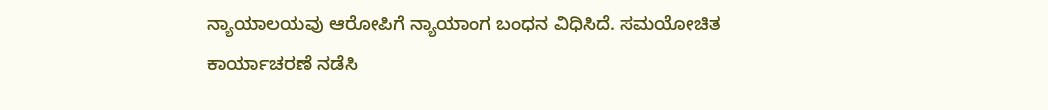ನ್ಯಾಯಾಲಯವು ಆರೋಪಿಗೆ ನ್ಯಾಯಾಂಗ ಬಂಧನ ವಿಧಿಸಿದೆ. ಸಮಯೋಚಿತ ಕಾರ್ಯಾಚರಣೆ ನಡೆಸಿ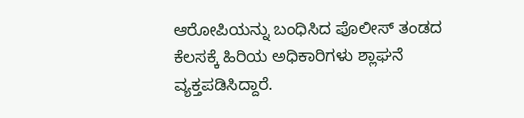ಆರೋಪಿಯನ್ನು ಬಂಧಿಸಿದ ಪೊಲೀಸ್ ತಂಡದ ಕೆಲಸಕ್ಕೆ ಹಿರಿಯ ಅಧಿಕಾರಿಗಳು ಶ್ಲಾಘನೆ ವ್ಯಕ್ತಪಡಿಸಿದ್ದಾರೆ.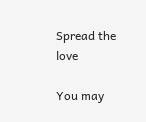Spread the love

You may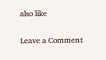also like

Leave a Comment